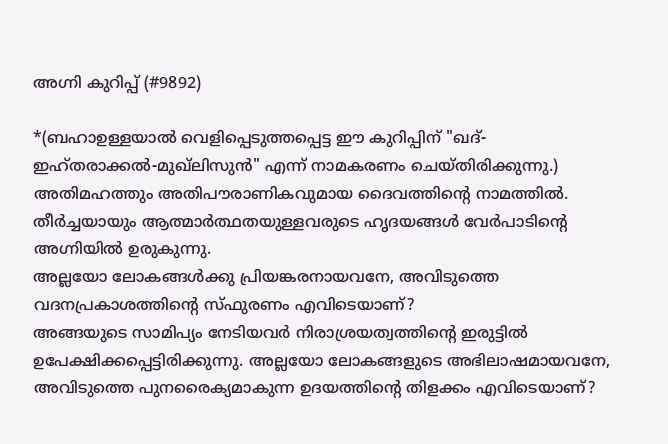അഗ്നി കുറിപ്പ് (#9892)

*(ബഹാഉള്ളയാല്‍ വെളിപ്പെടുത്തപ്പെട്ട ഈ കുറിപ്പിന് "ഖദ്-ഇഹ്തരാക്കല്‍-മുഖ്ലിസുന്‍" എന്ന് നാമകരണം ചെയ്തിരിക്കുന്നു.)
അതിമഹത്തും അതിപൗരാണികവുമായ ദൈവത്തിന്‍റെ നാമത്തില്‍. തീര്‍ച്ചയായും ആത്മാര്‍ത്ഥതയുള്ളവരുടെ ഹൃദയങ്ങള്‍ വേര്‍പാടിന്‍റെ അഗ്നിയില്‍ ഉരുകുന്നു.
അല്ലയോ ലോകങ്ങള്‍ക്കു പ്രിയങ്കരനായവനേ, അവിടുത്തെ വദനപ്രകാശത്തിന്‍റെ സ്ഫുരണം എവിടെയാണ്?
അങ്ങയുടെ സാമിപ്യം നേടിയവര്‍ നിരാശ്രയത്വത്തിന്‍റെ ഇരുട്ടില്‍ ഉപേക്ഷിക്കപ്പെട്ടിരിക്കുന്നു. അല്ലയോ ലോകങ്ങളുടെ അഭിലാഷമായവനേ, അവിടുത്തെ പുനരൈക്യമാകുന്ന ഉദയത്തിന്‍റെ തിളക്കം എവിടെയാണ്?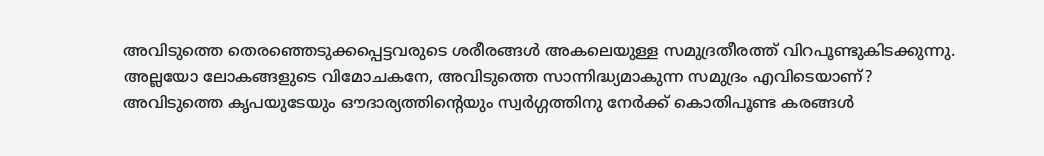അവിടുത്തെ തെരഞ്ഞെടുക്കപ്പെട്ടവരുടെ ശരീരങ്ങള്‍ അകലെയുള്ള സമുദ്രതീരത്ത് വിറപൂണ്ടുകിടക്കുന്നു. അല്ലയോ ലോകങ്ങളുടെ വിമോചകനേ, അവിടുത്തെ സാന്നിദ്ധ്യമാകുന്ന സമുദ്രം എവിടെയാണ്?
അവിടുത്തെ കൃപയുടേയും ഔദാര്യത്തിന്‍റെയും സ്വര്‍ഗ്ഗത്തിനു നേര്‍ക്ക് കൊതിപൂണ്ട കരങ്ങള്‍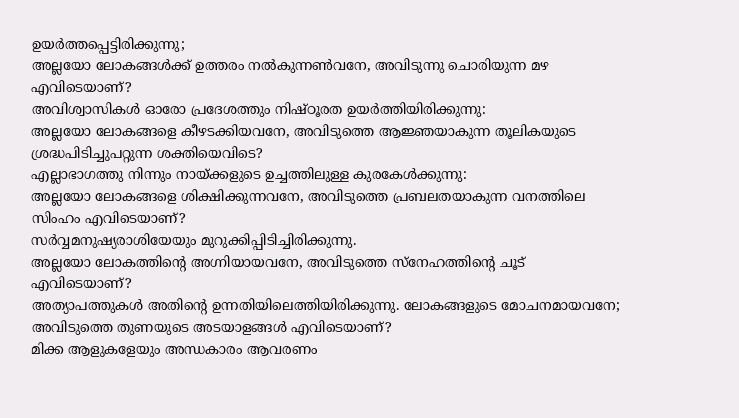ഉയര്‍ത്തപ്പെട്ടിരിക്കുന്നു;
അല്ലയോ ലോകങ്ങള്‍ക്ക് ഉത്തരം നല്‍കുന്നണ്‍വനേ, അവിടുന്നു ചൊരിയുന്ന മഴ എവിടെയാണ്?
അവിശ്വാസികള്‍ ഓരോ പ്രദേശത്തും നിഷ്ഠൂരത ഉയര്‍ത്തിയിരിക്കുന്നു:
അല്ലയോ ലോകങ്ങളെ കീഴടക്കിയവനേ, അവിടുത്തെ ആജ്ഞയാകുന്ന തൂലികയുടെ ശ്രദ്ധപിടിച്ചുപറ്റുന്ന ശക്തിയെവിടെ?
എല്ലാഭാഗത്തു നിന്നും നായ്ക്കളുടെ ഉച്ചത്തിലുള്ള കുരകേള്‍ക്കുന്നു:
അല്ലയോ ലോകങ്ങളെ ശിക്ഷിക്കുന്നവനേ, അവിടുത്തെ പ്രബലതയാകുന്ന വനത്തിലെ സിംഹം എവിടെയാണ്?
സര്‍വ്വമനുഷ്യരാശിയേയും മുറുക്കിപ്പിടിച്ചിരിക്കുന്നു.
അല്ലയോ ലോകത്തിന്‍റെ അഗ്നിയായവനേ, അവിടുത്തെ സ്നേഹത്തിന്‍റെ ചൂട് എവിടെയാണ്?
അത്യാപത്തുകള്‍ അതിന്‍റെ ഉന്നതിയിലെത്തിയിരിക്കുന്നു. ലോകങ്ങളുടെ മോചനമായവനേ; അവിടുത്തെ തുണയുടെ അടയാളങ്ങള്‍ എവിടെയാണ്?
മിക്ക ആളുകളേയും അന്ധകാരം ആവരണം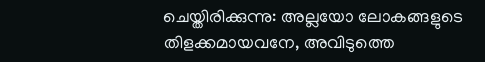ചെയ്തിരിക്കുന്നു: അല്ലയോ ലോകങ്ങളുടെ തിളക്കമായവനേ, അവിടുത്തെ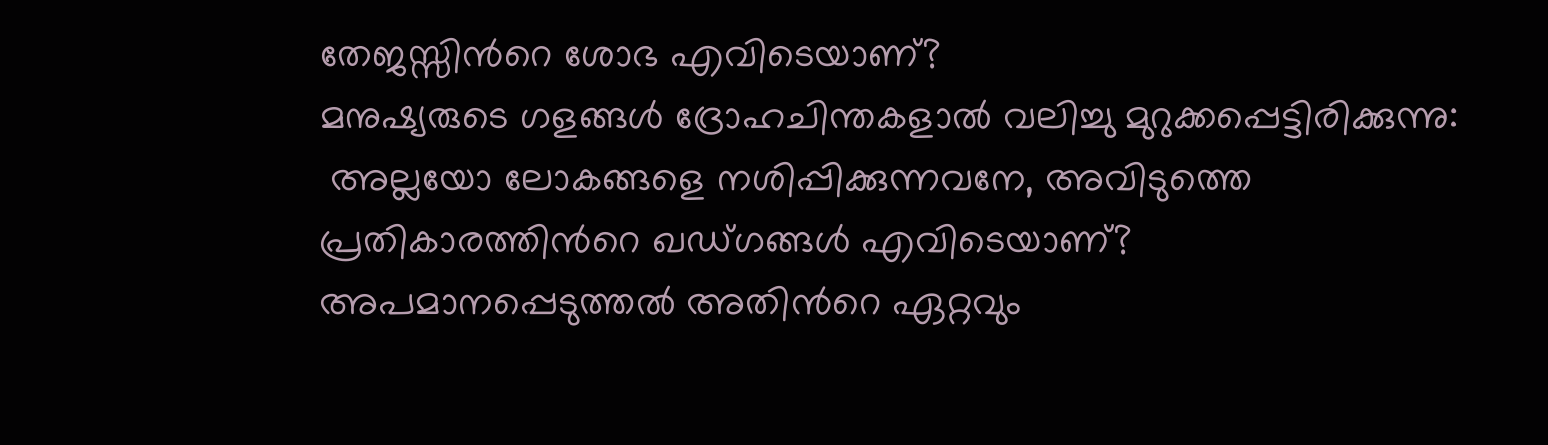തേജസ്സിന്‍റെ ശോഭ എവിടെയാണ്?
മനുഷ്യരുടെ ഗളങ്ങള്‍ ദ്രോഹചിന്തകളാല്‍ വലിച്ചു മുറുക്കപ്പെട്ടിരിക്കുന്നു:
 അല്ലയോ ലോകങ്ങളെ നശിപ്പിക്കുന്നവനേ, അവിടുത്തെ പ്രതികാരത്തിന്‍റെ ഖഡ്ഗങ്ങള്‍ എവിടെയാണ്?
അപമാനപ്പെടുത്തല്‍ അതിന്‍റെ ഏറ്റവും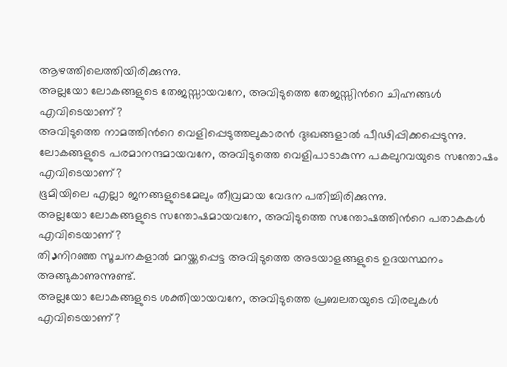ആഴത്തിലെത്തിയിരിക്കുന്നു.
അല്ലയോ ലോകങ്ങളുടെ തേജസ്സായവനേ, അവിടുത്തെ തേജസ്സിന്‍റെ ചിഹ്നങ്ങള്‍ എവിടെയാണ്?
അവിടുത്തെ നാമത്തിന്‍റെ വെളിപ്പെടുത്തലുകാരന്‍ ദുഃഖങ്ങളാല്‍ പീഢിപ്പിക്കപ്പെടുന്നു.
ലോകങ്ങളുടെ പരമാനന്ദമായവനേ, അവിടുത്തെ വെളിപാടാകുന്ന പകലുറവയുടെ സന്തോഷം എവിടെയാണ്?
ഭൂമിയിലെ എല്ലാ ജനങ്ങളുടെമേലും തീവ്രമായ വേദന പതിച്ചിരിക്കുന്നു.
അല്ലയോ ലോകങ്ങളുടെ സന്തോഷമായവനേ, അവിടുത്തെ സന്തോഷത്തിന്‍റെ പതാകകള്‍ എവിടെയാണ്?
തിډനിറഞ്ഞ സൂചനകളാല്‍ മറയ്ക്കപ്പെട്ട അവിടുത്തെ അടയാളങ്ങളുടെ ഉദയസ്ഥനം അങ്ങുകാണുന്നുണ്ട്.
അല്ലയോ ലോകങ്ങളുടെ ശക്തിയായവനേ, അവിടുത്തെ പ്രബലതയുടെ വിരലുകള്‍ എവിടെയാണ്?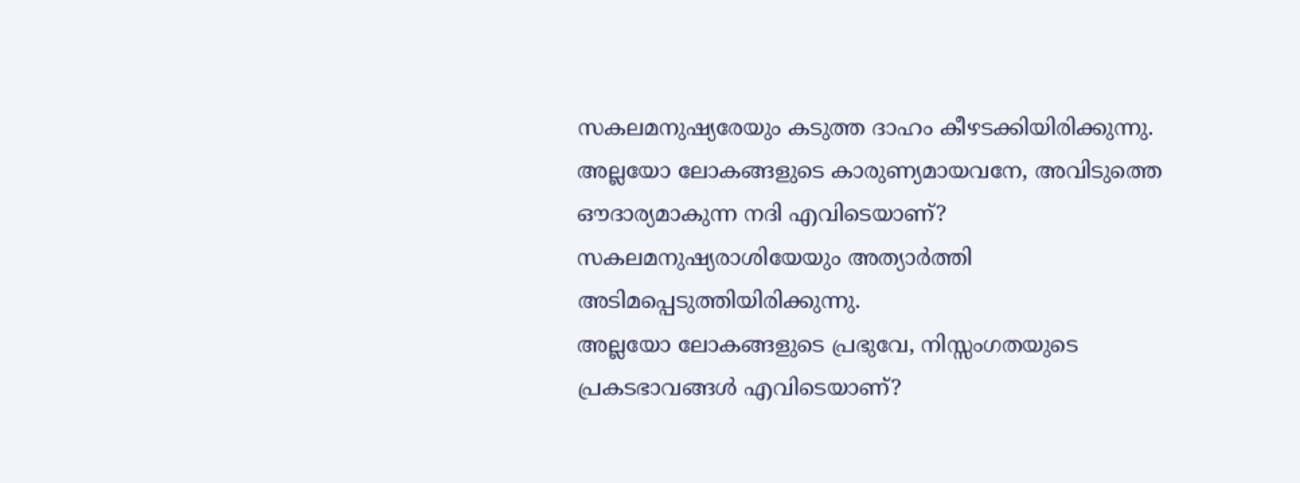സകലമനുഷ്യരേയും കടുത്ത ദാഹം കീഴടക്കിയിരിക്കുന്നു.
അല്ലയോ ലോകങ്ങളുടെ കാരുണ്യമായവനേ, അവിടുത്തെ ഔദാര്യമാകുന്ന നദി എവിടെയാണ്?
സകലമനുഷ്യരാശിയേയും അത്യാര്‍ത്തി അടിമപ്പെടുത്തിയിരിക്കുന്നു.
അല്ലയോ ലോകങ്ങളുടെ പ്രഭുവേ, നിസ്സംഗതയുടെ പ്രകടഭാവങ്ങള്‍ എവിടെയാണ്?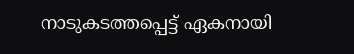നാടുകടത്തപ്പെട്ട് ഏകനായി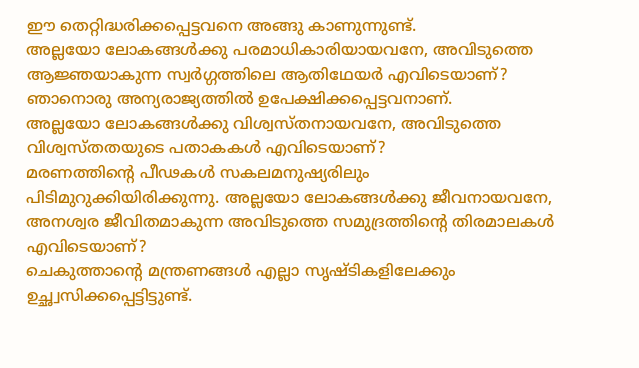ഈ തെറ്റിദ്ധരിക്കപ്പെട്ടവനെ അങ്ങു കാണുന്നുണ്ട്.
അല്ലയോ ലോകങ്ങള്‍ക്കു പരമാധികാരിയായവനേ, അവിടുത്തെ ആജ്ഞയാകുന്ന സ്വര്‍ഗ്ഗത്തിലെ ആതിഥേയര്‍ എവിടെയാണ്?
ഞാനൊരു അന്യരാജ്യത്തില്‍ ഉപേക്ഷിക്കപ്പെട്ടവനാണ്.
അല്ലയോ ലോകങ്ങള്‍ക്കു വിശ്വസ്തനായവനേ, അവിടുത്തെ വിശ്വസ്തതയുടെ പതാകകള്‍ എവിടെയാണ്?
മരണത്തിന്‍റെ പീഢകള്‍ സകലമനുഷ്യരിലും പിടിമുറുക്കിയിരിക്കുന്നു. അല്ലയോ ലോകങ്ങള്‍ക്കു ജീവനായവനേ, അനശ്വര ജീവിതമാകുന്ന അവിടുത്തെ സമുദ്രത്തിന്‍റെ തിരമാലകള്‍ എവിടെയാണ്?
ചെകുത്താന്‍റെ മന്ത്രണങ്ങള്‍ എല്ലാ സൃഷ്ടികളിലേക്കും ഉച്ഛ്വസിക്കപ്പെട്ടിട്ടുണ്ട്.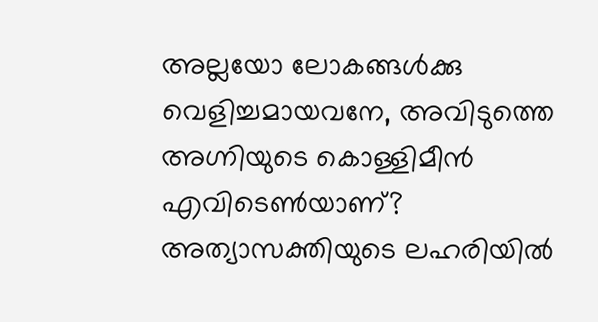അല്ലയോ ലോകങ്ങള്‍ക്കു വെളിച്ചമായവനേ, അവിടുത്തെ അഗ്നിയുടെ കൊള്ളിമീന്‍ എവിടെണ്‍യാണ്?
അത്യാസക്തിയുടെ ലഹരിയില്‍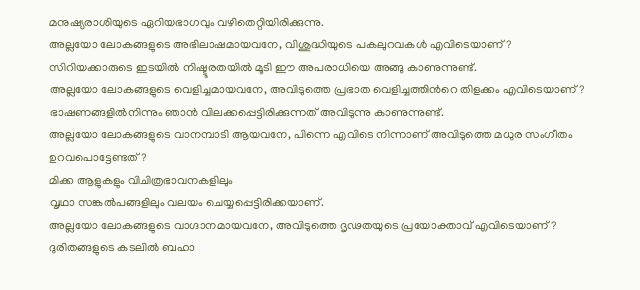മനുഷ്യരാശിയുടെ ഏറിയഭാഗവും വഴിതെറ്റിയിരിക്കുന്നു.
അല്ലയോ ലോകങ്ങളുടെ അഭിലാഷമായവനേ, വിശുദ്ധിയുടെ പകലുറവകള്‍ എവിടെയാണ്?
സിറിയക്കാരുടെ ഇടയില്‍ നിഷ്ടൂരതയില്‍ മൂടി ഈ അപരാധിയെ അങ്ങു കാണുന്നുണ്ട്.
അല്ലയോ ലോകങ്ങളുടെ വെളിച്ചമായവനേ, അവിടുത്തെ പ്രഭാത വെളിച്ചത്തിന്‍റെ തിളക്കം എവിടെയാണ്?
ഭാഷണങ്ങളില്‍നിന്നും ഞാന്‍ വിലക്കപ്പെട്ടിരിക്കുന്നത് അവിടുന്നു കാണുന്നുണ്ട്.
അല്ലയോ ലോകങ്ങളുടെ വാനമ്പാടി ആയവനേ, പിന്നെ എവിടെ നിന്നാണ് അവിടുത്തെ മധുര സംഗീതം ഉറവപൊട്ടേണ്ടത്?
മിക്ക ആളുകളും വിചിത്രഭാവനകളിലും
വൃഥാ സങ്കല്‍പങ്ങളിലും വലയം ചെയ്യപ്പെട്ടിരിക്കയാണ്.
അല്ലയോ ലോകങ്ങളുടെ വാഗ്ദാനമായവനേ, അവിടുത്തെ ദൃഢതയുടെ പ്രയോക്താവ് എവിടെയാണ്?
ദുരിതങ്ങളുടെ കടലില്‍ ബഹാ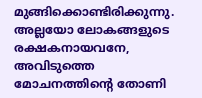മുങ്ങിക്കൊണ്ടിരിക്കുന്നു. അല്ലയോ ലോകങ്ങളുടെ രക്ഷകനായവനേ, അവിടുത്തെ മോചനത്തിന്‍റെ തോണി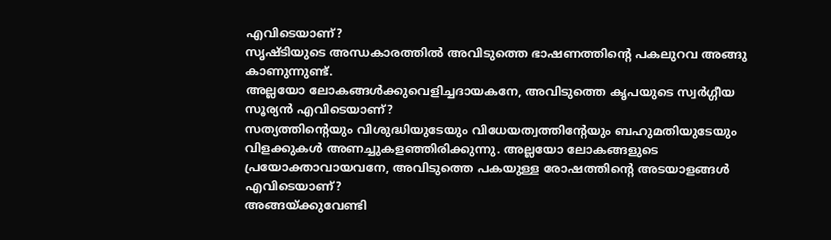എവിടെയാണ്?
സൃഷ്ടിയുടെ അന്ധകാരത്തില്‍ അവിടുത്തെ ഭാഷണത്തിന്‍റെ പകലുറവ അങ്ങു കാണുന്നുണ്ട്.
അല്ലയോ ലോകങ്ങള്‍ക്കുവെളിച്ചദായകനേ, അവിടുത്തെ കൃപയുടെ സ്വര്‍ഗ്ഗീയ സൂര്യന്‍ എവിടെയാണ്?
സത്യത്തിന്‍റെയും വിശുദ്ധിയുടേയും വിധേയത്വത്തിന്‍റേയും ബഹുമതിയുടേയും വിളക്കുകള്‍ അണച്ചുകളഞ്ഞിരിക്കുന്നു. അല്ലയോ ലോകങ്ങളുടെ പ്രയോക്താവായവനേ, അവിടുത്തെ പകയുള്ള രോഷത്തിന്‍റെ അടയാളങ്ങള്‍ എവിടെയാണ്?
അങ്ങയ്ക്കുവേണ്ടി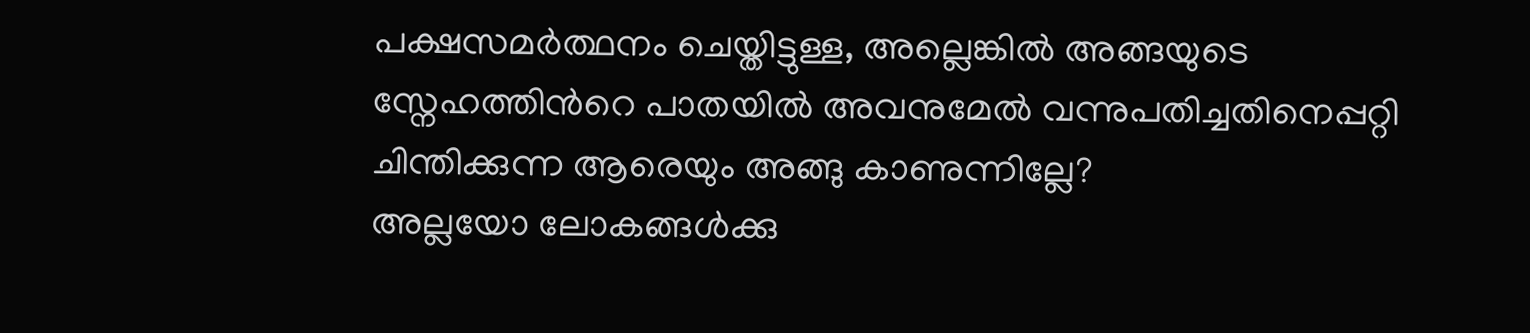പക്ഷസമര്‍ത്ഥനം ചെയ്തിട്ടുള്ള, അല്ലെങ്കില്‍ അങ്ങയുടെ സ്നേഹത്തിന്‍റെ പാതയില്‍ അവനുമേല്‍ വന്നുപതിച്ചതിനെപ്പറ്റി ചിന്തിക്കുന്ന ആരെയും അങ്ങു കാണുന്നില്ലേ?
അല്ലയോ ലോകങ്ങള്‍ക്കു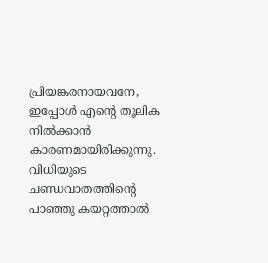പ്രിയങ്കരനായവനേ, ഇപ്പോള്‍ എന്‍റെ തൂലിക നില്‍ക്കാന്‍ കാരണമായിരിക്കുന്നു.
വിധിയുടെ ചണ്ഡവാതത്തിന്‍റെ പാഞ്ഞു കയറ്റത്താല്‍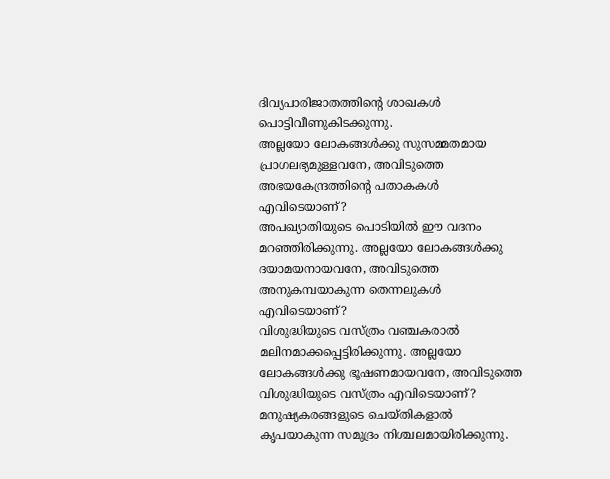ദിവ്യപാരിജാതത്തിന്‍റെ ശാഖകള്‍ പൊട്ടിവീണുകിടക്കുന്നു.
അല്ലയോ ലോകങ്ങള്‍ക്കു സുസമ്മതമായ പ്രാഗലഭ്യമുള്ളവനേ, അവിടുത്തെ അഭയകേന്ദ്രത്തിന്‍റെ പതാകകള്‍ എവിടെയാണ്?
അപഖ്യാതിയുടെ പൊടിയില്‍ ഈ വദനം മറഞ്ഞിരിക്കുന്നു. അല്ലയോ ലോകങ്ങള്‍ക്കു ദയാമയനായവനേ, അവിടുത്തെ അനുകമ്പയാകുന്ന തെന്നലുകള്‍ എവിടെയാണ്?
വിശുദ്ധിയുടെ വസ്ത്രം വഞ്ചകരാല്‍ മലിനമാക്കപ്പെട്ടിരിക്കുന്നു. അല്ലയോ ലോകങ്ങള്‍ക്കു ഭൂഷണമായവനേ, അവിടുത്തെ വിശുദ്ധിയുടെ വസ്ത്രം എവിടെയാണ്?
മനുഷ്യകരങ്ങളുടെ ചെയ്തികളാല്‍ കൃപയാകുന്ന സമുദ്രം നിശ്ചലമായിരിക്കുന്നു.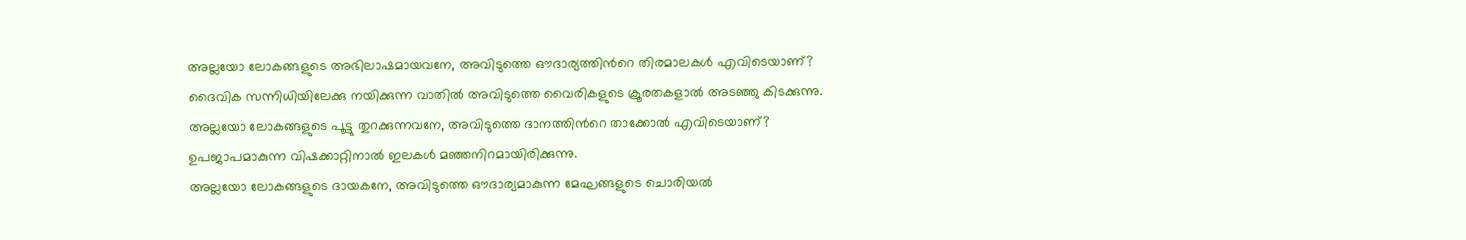അല്ലയോ ലോകങ്ങളുടെ അഭിലാഷമായവനേ, അവിടുത്തെ ഔദാര്യത്തിന്‍റെ തിരമാലകള്‍ എവിടെയാണ്?
ദൈവിക സന്നിധിയിലേക്കു നയിക്കുന്ന വാതില്‍ അവിടുത്തെ വൈരികളുടെ ക്രൂരതകളാല്‍ അടഞ്ഞു കിടക്കുന്നു.
അല്ലയോ ലോകങ്ങളുടെ പൂട്ടു തുറക്കുന്നവനേ, അവിടുത്തെ ദാനത്തിന്‍റെ താക്കോല്‍ എവിടെയാണ്?
ഉപജാപമാകുന്ന വിഷക്കാറ്റിനാല്‍ ഇലകള്‍ മഞ്ഞനിറമായിരിക്കുന്നു.
അല്ലയോ ലോകങ്ങളുടെ ദായകനേ, അവിടുത്തെ ഔദാര്യമാകുന്ന മേഘങ്ങളുടെ ചൊരിയല്‍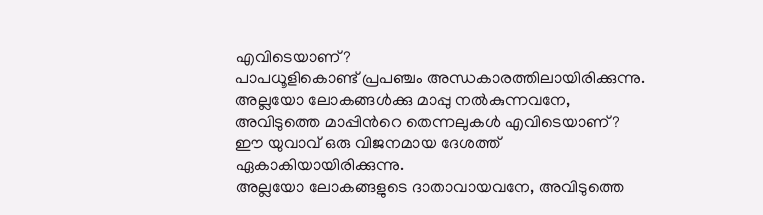എവിടെയാണ്?
പാപധൂളികൊണ്ട് പ്രപഞ്ചം അന്ധകാരത്തിലായിരിക്കുന്നു.
അല്ലയോ ലോകങ്ങള്‍ക്കു മാപ്പു നല്‍കുന്നവനേ, അവിടുത്തെ മാപ്പിന്‍റെ തെന്നലുകള്‍ എവിടെയാണ്?
ഈ യുവാവ് ഒരു വിജനമായ ദേശത്ത് ഏകാകിയായിരിക്കുന്നു.
അല്ലയോ ലോകങ്ങളുടെ ദാതാവായവനേ, അവിടുത്തെ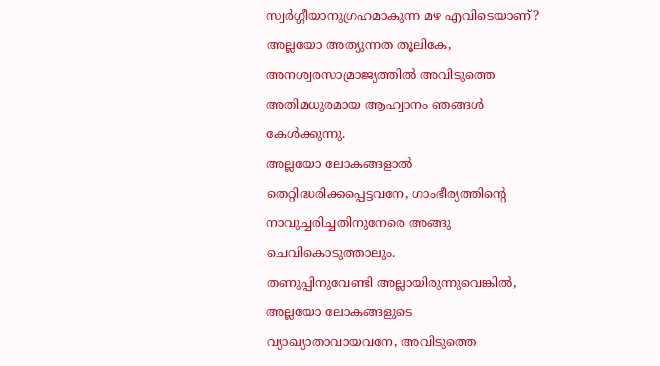സ്വര്‍ഗ്ഗീയാനുഗ്രഹമാകുന്ന മഴ എവിടെയാണ്?
അല്ലയോ അത്യുന്നത തൂലികേ, അനശ്വരസാമ്രാജ്യത്തില്‍ അവിടുത്തെ അതിമധുരമായ ആഹ്വാനം ഞങ്ങള്‍ കേള്‍ക്കുന്നു.
അല്ലയോ ലോകങ്ങളാല്‍ തെറ്റിദ്ധരിക്കപ്പെട്ടവനേ, ഗാംഭീര്യത്തിന്‍റെ നാവുച്ചരിച്ചതിനുനേരെ അങ്ങു ചെവികൊടുത്താലും.
തണുപ്പിനുവേണ്ടി അല്ലായിരുന്നുവെങ്കില്‍, അല്ലയോ ലോകങ്ങളുടെ വ്യാഖ്യാതാവായവനേ, അവിടുത്തെ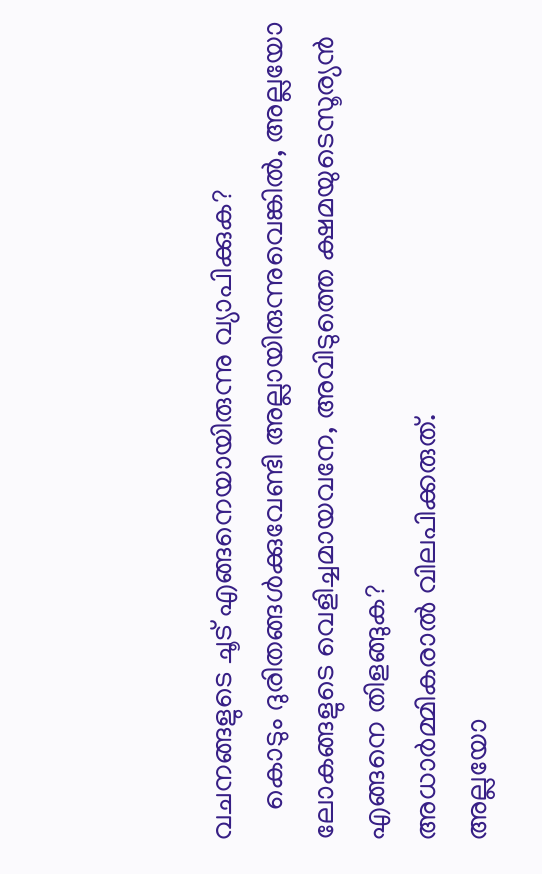വചനങ്ങളുടെ ചൂട് എങ്ങനെയായിരുന്നു വ്യാപിക്കുക?
    കൊടും ദുരിതങ്ങള്‍ക്കുവേണ്ടി അല്ലായിരുന്നുവെങ്കില്‍, അല്ലയോ ലോകങ്ങളുടെ വെളിച്ചമായവനേ, അവിടുത്തെ ക്ഷമയുടെസൂര്യന്‍ എങ്ങനെ തിളങ്ങുക?
അധാര്‍മ്മികരാല്‍ വിലപിക്കരുത്.
അല്ലയോ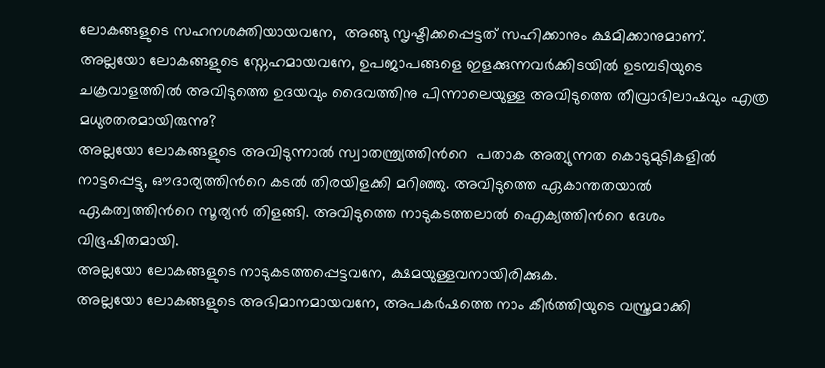ലോകങ്ങളുടെ സഹനശക്തിയായവനേ,  അങ്ങു സൃഷ്ടിക്കപ്പെട്ടത് സഹിക്കാനും ക്ഷമിക്കാനുമാണ്.
അല്ലയോ ലോകങ്ങളുടെ സ്നേഹമായവനേ, ഉപജാപങ്ങളെ ഇളക്കുന്നവര്‍ക്കിടയില്‍ ഉടമ്പടിയുടെ ചക്രവാളത്തില്‍ അവിടുത്തെ ഉദയവും ദൈവത്തിനു പിന്നാലെയുള്ള അവിടുത്തെ തീവ്രാഭിലാഷവും എത്ര മധുരതരമായിരുന്നു?
അല്ലയോ ലോകങ്ങളുടെ അവിടുന്നാല്‍ സ്വാതന്ത്ര്യത്തിന്‍റെ  പതാക അത്യുന്നത കൊടുമുടികളില്‍ നാട്ടപ്പെട്ടു, ഔദാര്യത്തിന്‍റെ കടല്‍ തിരയിളക്കി മറിഞ്ഞു. അവിടുത്തെ ഏകാന്തതയാല്‍ ഏകത്വത്തിന്‍റെ സൂര്യന്‍ തിളങ്ങി. അവിടുത്തെ നാടുകടത്തലാല്‍ ഐക്യത്തിന്‍റെ ദേശം വിഭൂഷിതമായി.
അല്ലയോ ലോകങ്ങളുടെ നാടുകടത്തപ്പെട്ടവനേ, ക്ഷമയുള്ളവനായിരിക്കുക.
അല്ലയോ ലോകങ്ങളുടെ അഭിമാനമായവനേ, അപകര്‍ഷത്തെ നാം കീര്‍ത്തിയുടെ വസ്ത്രമാക്കി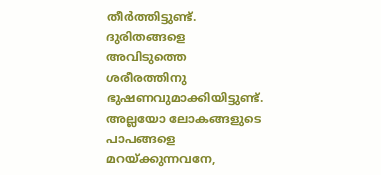തീര്‍ത്തിട്ടുണ്ട്. ദുരിതങ്ങളെ അവിടുത്തെ ശരീരത്തിനു ഭുഷണവുമാക്കിയിട്ടുണ്ട്.
അല്ലയോ ലോകങ്ങളുടെ പാപങ്ങളെ മറയ്ക്കുന്നവനേ,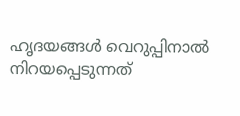ഹൃദയങ്ങള്‍ വെറുപ്പിനാല്‍ നിറയപ്പെടുന്നത്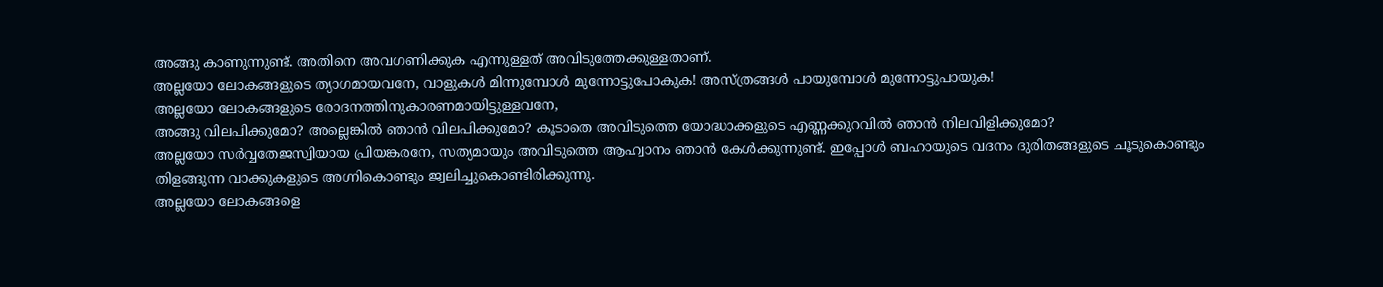അങ്ങു കാണുന്നുണ്ട്. അതിനെ അവഗണിക്കുക എന്നുള്ളത് അവിടുത്തേക്കുള്ളതാണ്.
അല്ലയോ ലോകങ്ങളുടെ ത്യാഗമായവനേ, വാളുകള്‍ മിന്നുമ്പോള്‍ മുന്നോട്ടുപോകുക! അസ്ത്രങ്ങള്‍ പായുമ്പോള്‍ മുന്നോട്ടുപായുക!
അല്ലയോ ലോകങ്ങളുടെ രോദനത്തിനുകാരണമായിട്ടുള്ളവനേ,
അങ്ങു വിലപിക്കുമോ? അല്ലെങ്കില്‍ ഞാന്‍ വിലപിക്കുമോ? കൂടാതെ അവിടുത്തെ യോദ്ധാക്കളുടെ എണ്ണക്കുറവില്‍ ഞാന്‍ നിലവിളിക്കുമോ?
അല്ലയോ സര്‍വ്വതേജസ്വിയായ പ്രിയങ്കരനേ, സത്യമായും അവിടുത്തെ ആഹ്വാനം ഞാന്‍ കേള്‍ക്കുന്നുണ്ട്. ഇപ്പോള്‍ ബഹായുടെ വദനം ദുരിതങ്ങളുടെ ചൂടുകൊണ്ടും തിളങ്ങുന്ന വാക്കുകളുടെ അഗ്നികൊണ്ടും ജ്വലിച്ചുകൊണ്ടിരിക്കുന്നു.
അല്ലയോ ലോകങ്ങളെ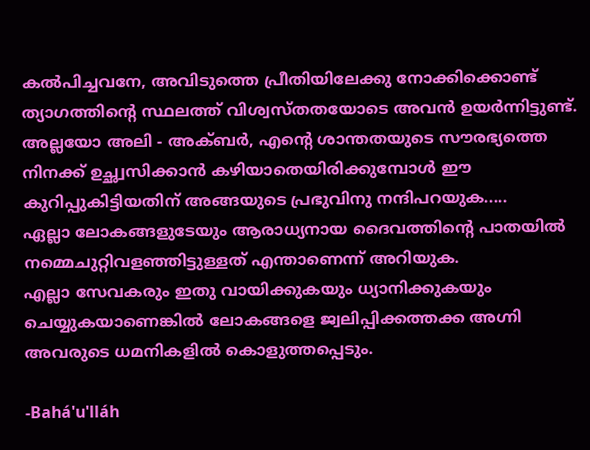കല്‍പിച്ചവനേ, അവിടുത്തെ പ്രീതിയിലേക്കു നോക്കിക്കൊണ്ട് ത്യാഗത്തിന്‍റെ സ്ഥലത്ത് വിശ്വസ്തതയോടെ അവന്‍ ഉയര്‍ന്നിട്ടുണ്ട്.
അല്ലയോ അലി - അക്ബര്‍, എന്‍റെ ശാന്തതയുടെ സൗരഭ്യത്തെ നിനക്ക് ഉച്ഛ്വസിക്കാന്‍ കഴിയാതെയിരിക്കുമ്പോള്‍ ഈ കുറിപ്പുകിട്ടിയതിന് അങ്ങയുടെ പ്രഭുവിനു നന്ദിപറയുക.....
ഏല്ലാ ലോകങ്ങളുടേയും ആരാധ്യനായ ദൈവത്തിന്‍റെ പാതയില്‍ നമ്മെചുറ്റിവളഞ്ഞിട്ടുള്ളത് എന്താണെന്ന് അറിയുക.
എല്ലാ സേവകരും ഇതു വായിക്കുകയും ധ്യാനിക്കുകയും ചെയ്യുകയാണെങ്കില്‍ ലോകങ്ങളെ ജ്വലിപ്പിക്കത്തക്ക അഗ്നി അവരുടെ ധമനികളില്‍ കൊളുത്തപ്പെടും.

-Bahá'u'lláh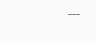---